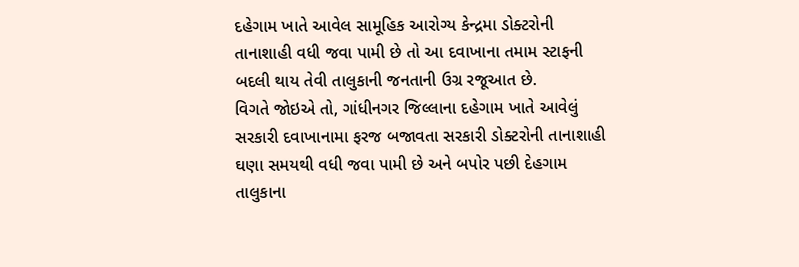દહેગામ ખાતે આવેલ સામૂહિક આરોગ્ય કેન્દ્રમા ડોક્ટરોની તાનાશાહી વધી જવા પામી છે તો આ દવાખાના તમામ સ્ટાફની બદલી થાય તેવી તાલુકાની જનતાની ઉગ્ર રજૂઆત છે.
વિગતે જોઇએ તો, ગાંધીનગર જિલ્લાના દહેગામ ખાતે આવેલું સરકારી દવાખાનામા ફરજ બજાવતા સરકારી ડોક્ટરોની તાનાશાહી ઘણા સમયથી વધી જવા પામી છે અને બપોર પછી દેહગામ તાલુકાના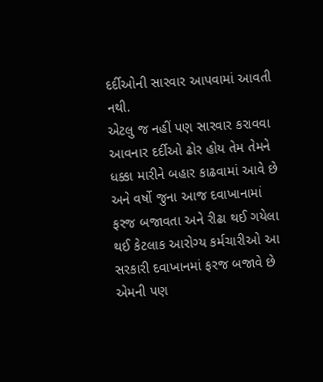દર્દીઓની સારવાર આપવામાં આવતી નથી.
એટલુ જ નહીં પણ સારવાર કરાવવા આવનાર દર્દીઓ ઢોર હોય તેમ તેમને ધક્કા મારીને બહાર કાઢવામાં આવે છે અને વર્ષો જુના આજ દવાખાનામાં ફરજ બજાવતા અને રીઢા થઈ ગયેલા થઈ કેટલાક આરોગ્ય કર્મચારીઓ આ સરકારી દવાખાનમાં ફરજ બજાવે છે એમની પણ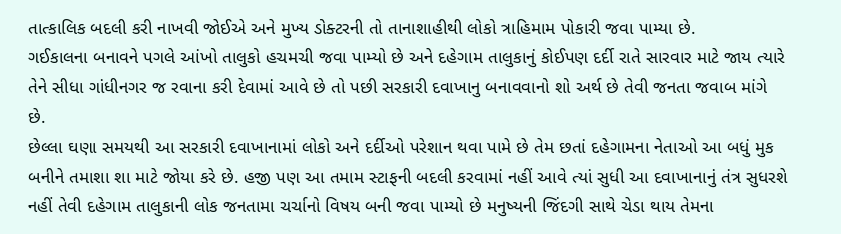તાત્કાલિક બદલી કરી નાખવી જોઈએ અને મુખ્ય ડોક્ટરની તો તાનાશાહીથી લોકો ત્રાહિમામ પોકારી જવા પામ્યા છે.
ગઈકાલના બનાવને પગલે આંખો તાલુકો હચમચી જવા પામ્યો છે અને દહેગામ તાલુકાનું કોઈપણ દર્દી રાતે સારવાર માટે જાય ત્યારે તેને સીધા ગાંધીનગર જ રવાના કરી દેવામાં આવે છે તો પછી સરકારી દવાખાનુ બનાવવાનો શો અર્થ છે તેવી જનતા જવાબ માંગે છે.
છેલ્લા ઘણા સમયથી આ સરકારી દવાખાનામાં લોકો અને દર્દીઓ પરેશાન થવા પામે છે તેમ છતાં દહેગામના નેતાઓ આ બધું મુક બનીને તમાશા શા માટે જોયા કરે છે. હજી પણ આ તમામ સ્ટાફની બદલી કરવામાં નહીં આવે ત્યાં સુધી આ દવાખાનાનું તંત્ર સુધરશે નહીં તેવી દહેગામ તાલુકાની લોક જનતામા ચર્ચાનો વિષય બની જવા પામ્યો છે મનુષ્યની જિંદગી સાથે ચેડા થાય તેમના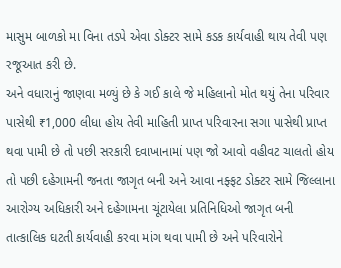માસુમ બાળકો મા વિના તડપે એવા ડોક્ટર સામે કડક કાર્યવાહી થાય તેવી પણ રજૂઆત કરી છે.
અને વધારાનું જાણવા મળ્યું છે કે ગઈ કાલે જે મહિલાનો મોત થયું તેના પરિવાર પાસેથી ₹1,000 લીધા હોય તેવી માહિતી પ્રાપ્ત પરિવારના સગા પાસેથી પ્રાપ્ત થવા પામી છે તો પછી સરકારી દવાખાનામાં પણ જો આવો વહીવટ ચાલતો હોય તો પછી દહેગામની જનતા જાગૃત બની અને આવા નફ્ફટ ડોક્ટર સામે જિલ્લાના આરોગ્ય અધિકારી અને દહેગામના ચૂંટાયેલા પ્રતિનિધિઓ જાગૃત બની તાત્કાલિક ઘટતી કાર્યવાહી કરવા માંગ થવા પામી છે અને પરિવારોને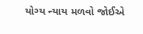યોગ્ય ન્યાય મળવો જોઈએ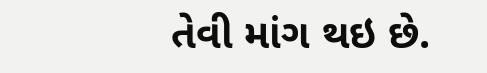તેવી માંગ થઇ છે.